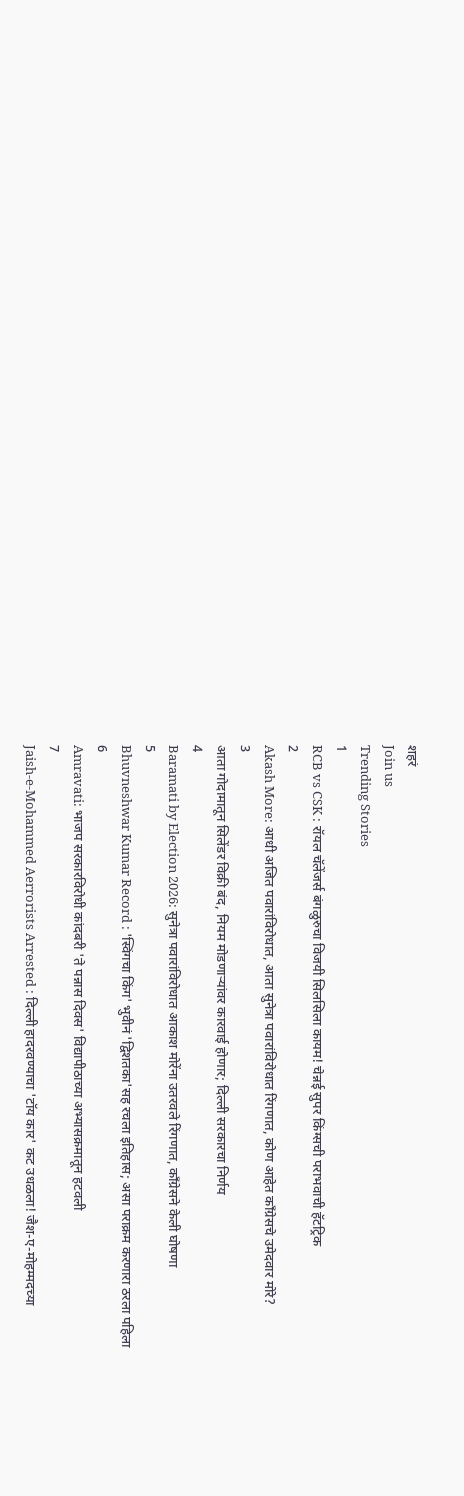शहरं
Join us
Trending Stories
1
RCB vs CSK : रॉयल चॅलेंजर्स बंगळुरुचा विजयी सिलसिला कायम! चेन्नई सुपर किंग्सची पराभवाची हॅटट्रिक
2
Akash More: आधी अजित पवारांविरोधात, आता सुनेत्रा पवारांविरोधात रिंगणात, कोण आहेत काँग्रेसचे उमेदवार मोरे?
3
आता गोदामातून सिलेंडर विक्री बंद, नियम मोडणाऱ्यांवर कारवाई होणार; दिल्ली सरकारचा निर्णय
4
Baramati by Election 2026: सुनेत्रा पवारांविरोधात आकाश मोरेंना उतरवले रिंगणात, काँग्रेसने केली घोषणा
5
Bhuvneshwar Kumar Record : 'स्विंगचा किंग' भुवीनं 'द्विशतका'सह रचला इतिहास; असा पराक्रम करणारा ठरला पहिला
6
Amravati: भाजप सरकारविरोधी कांदबरी 'ते पन्नास दिवस' विद्यापीठाच्या अभ्यासक्रमातून हटवली
7
Jaish-e-Mohammed Aerrorists Arrested : दिल्ली हादरवण्याचा 'टॉय कार' कट उधळला! जैश-ए-मोहम्मदच्या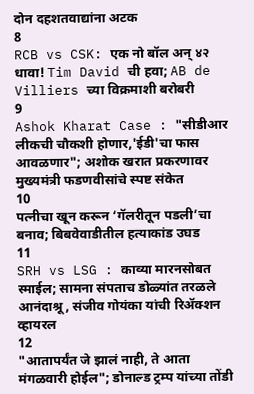दोन दहशतवाद्यांना अटक
8
RCB vs CSK: एक नो बॉल अन् ४२ धावा! Tim David ची हवा; AB de Villiers च्या विक्रमाशी बरोबरी
9
Ashok Kharat Case : "सीडीआर लीकची चौकशी होणार,'ईडी'चा फास आवळणार"; अशोक खरात प्रकरणावर मुख्यमंत्री फडणवीसांचे स्पष्ट संकेत
10
पत्नीचा खून करून ‘गॅलरीतून पडली’चा बनाव; बिबवेवाडीतील हत्याकांड उघड
11
SRH vs LSG : काव्या मारनसोबत स्माईल; सामना संपताच डोळ्यांत तरळले आनंदाश्रू, संजीव गोयंका यांची रिॲक्शन व्हायरल
12
"आतापर्यंत जे झालं नाही, ते आता मंगळवारी होईल"; डोनाल्ड ट्रम्प यांच्या तोंडी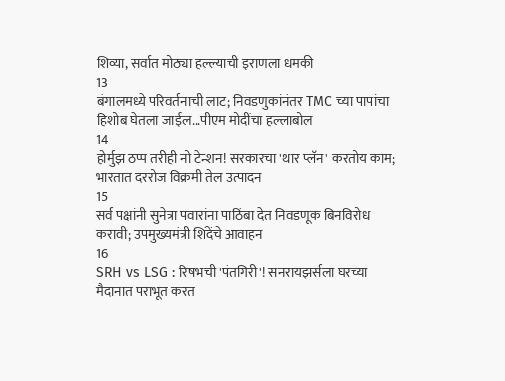शिव्या, सर्वात मोठ्या हल्ल्याची इराणला धमकी
13
बंगालमध्ये परिवर्तनाची लाट; निवडणुकांनंतर TMC च्या पापांचा हिशोब घेतला जाईल...पीएम मोदींचा हल्लाबोल
14
होर्मुझ ठप्प तरीही नो टेन्शन! सरकारचा 'थार प्लॅन' करतोय काम; भारतात दररोज विक्रमी तेल उत्पादन
15
सर्व पक्षांनी सुनेत्रा पवारांना पाठिंबा देत निवडणूक बिनविरोध करावी; उपमुख्यमंत्री शिंदेंचे आवाहन
16
SRH vs LSG : रिषभची 'पंतगिरी'! सनरायझर्सला घरच्या मैदानात पराभूत करत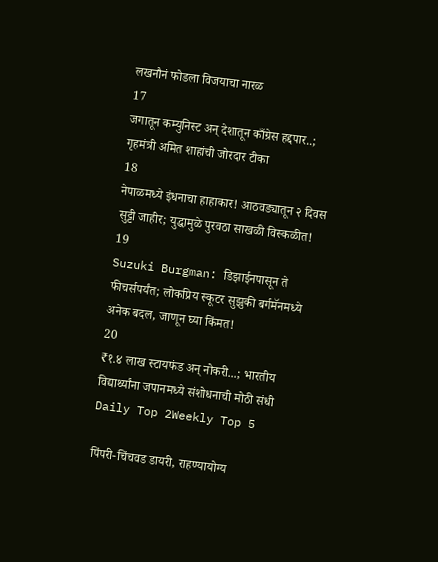लखनौनं फोडला विजयाचा नारळ
17
जगातून कम्युनिस्ट अन् देशातून काँग्रेस हद्दपार..; गृहमंत्री अमित शाहांची जोरदार टीका
18
नेपाळमध्ये इंधनाचा हाहाकार! आठवड्यातून २ दिवस सुट्टी जाहीर; युद्धामुळे पुरवठा साखळी विस्कळीत!
19
Suzuki Burgman: डिझाईनपासून ते फीचर्सपर्यंत; लोकप्रिय स्कूटर सुझुकी बर्गमॅनमध्ये अनेक बदल, जाणून घ्या किंमत!
20
₹१.४ लाख स्टायफंड अन् नोकरी...; भारतीय विद्यार्थ्यांना जपानमध्ये संशोधनाची मोठी संधी
Daily Top 2Weekly Top 5

पिंपरी-चिंचवड डायरी, राहण्यायोग्य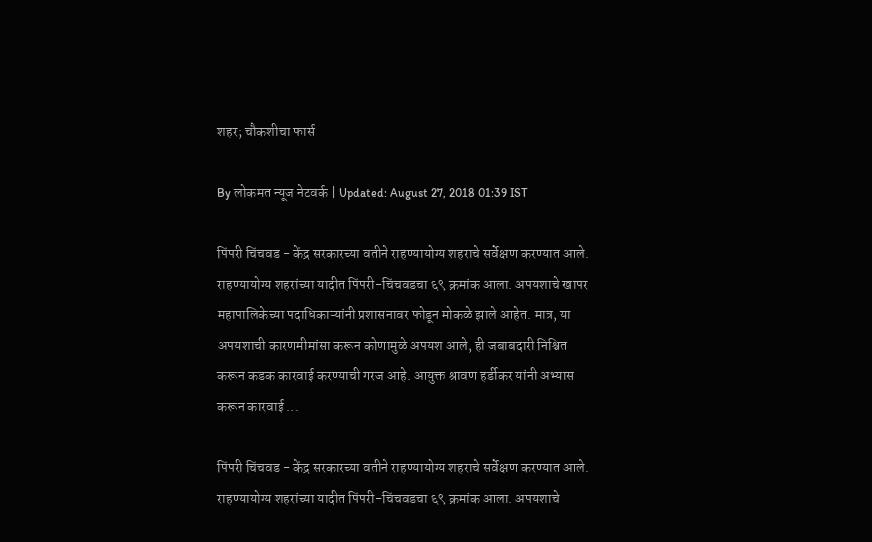शहर; चौकशीचा फार्स

By लोकमत न्यूज नेटवर्क | Updated: August 27, 2018 01:39 IST

पिंपरी चिंचवड - केंद्र सरकारच्या वतीने राहण्यायोग्य शहराचे सर्वेक्षण करण्यात आले. राहण्यायोग्य शहरांच्या यादीत पिंपरी-चिंचवडचा ६९ क्रमांक आला. अपयशाचे खापर महापालिकेच्या पदाधिकाऱ्यांनी प्रशासनावर फोडून मोकळे झाले आहेत. मात्र, या अपयशाची कारणमीमांसा करून कोणामुळे अपयश आले, ही जबाबदारी निश्चित करून कडक कारवाई करण्याची गरज आहे. आयुक्त श्रावण हर्डीकर यांनी अभ्यास करून कारवाई ...

पिंपरी चिंचवड - केंद्र सरकारच्या वतीने राहण्यायोग्य शहराचे सर्वेक्षण करण्यात आले. राहण्यायोग्य शहरांच्या यादीत पिंपरी-चिंचवडचा ६९ क्रमांक आला. अपयशाचे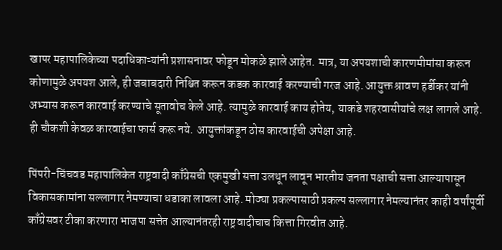खापर महापालिकेच्या पदाधिकाऱ्यांनी प्रशासनावर फोडून मोकळे झाले आहेत. मात्र, या अपयशाची कारणमीमांसा करून कोणामुळे अपयश आले, ही जबाबदारी निश्चित करून कडक कारवाई करण्याची गरज आहे. आयुक्त श्रावण हर्डीकर यांनी अभ्यास करून कारवाई करण्याचे सूतावोच केले आहे. त्यामुळे कारवाई काय होतेय, याकडे शहरवासीयांचे लक्ष लागले आहे. ही चौकशी केवळ कारवाईचा फार्स करू नये. आयुक्तांकडून ठोस कारवाईची अपेक्षा आहे.

पिंपरी-चिंचवड महापालिकेत राष्ट्रवादी काँग्रेसची एकमुखी सत्ता उलथून लावून भारतीय जनता पक्षाची सत्ता आल्यापासून विकासकामांना सल्लागार नेमण्याचा धडाका लावला आहे. मोठ्या प्रकल्पासाठी प्रकल्प सल्लागार नेमल्यानंतर काही वर्षांपूर्वी काँग्रेसवर टीका करणारा भाजपा सत्तेत आल्यानंतरही राष्ट्रवादीचाच कित्ता गिरवीत आहे.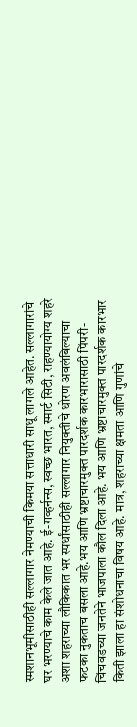स्मशानभूमीसाठीही सल्लागार नेमण्याची किमया सत्ताधारी साधू लागले आहेत. सल्लागारांचे घर भरण्याचे काम केले जात आहे. ई-गव्हर्नन्स, स्वच्छ भारत, स्मार्ट सिटी, राहण्यायोग्य शहरे अशा शहराच्या लौकिकात भर स्पर्धांसाठीही सल्लागार नियुक्तीचे धोरण अवलंबिल्याचा फटका नुकताच बसला आहे.भय आणि भ्रष्टाचारमुक्त पारदर्शक कारभारासाठी पिंपरी-चिंचवडच्या जनतेने भाजपाला कौल दिला आहे. भय आणि भ्रष्टाचारमुक्त पारदर्शक कारभार किती झाला हा संशोधनाचा विषय आहे. मात्र, शहराच्या क्षमता आणि गुणांचे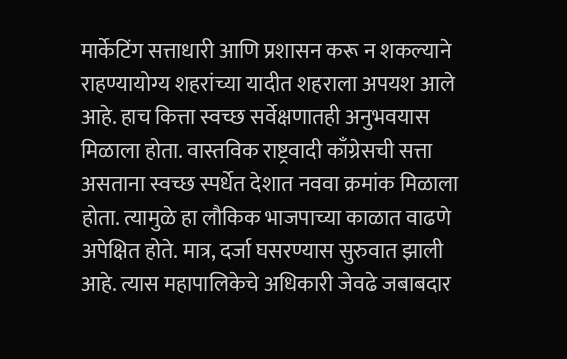मार्केटिंग सत्ताधारी आणि प्रशासन करू न शकल्याने राहण्यायोग्य शहरांच्या यादीत शहराला अपयश आले आहे. हाच कित्ता स्वच्छ सर्वेक्षणातही अनुभवयास मिळाला होता. वास्तविक राष्ट्रवादी काँग्रेसची सत्ता असताना स्वच्छ स्पर्धेत देशात नववा क्रमांक मिळाला होता. त्यामुळे हा लौकिक भाजपाच्या काळात वाढणे अपेक्षित होते. मात्र, दर्जा घसरण्यास सुरुवात झाली आहे. त्यास महापालिकेचे अधिकारी जेवढे जबाबदार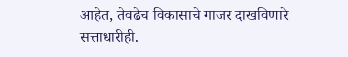आहेत, तेवढेच विकासाचे गाजर दाखविणारे सत्ताधारीही.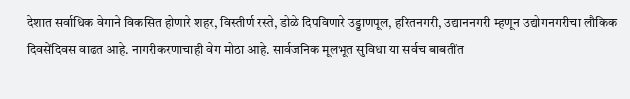देशात सर्वाधिक वेगाने विकसित होणारे शहर, विस्तीर्ण रस्ते, डोळे दिपविणारे उड्डाणपूल, हरितनगरी, उद्याननगरी म्हणून उद्योगनगरीचा लौकिक दिवसेंदिवस वाढत आहे. नागरीकरणाचाही वेग मोठा आहे. सार्वजनिक मूलभूत सुविधा या सर्वच बाबतींत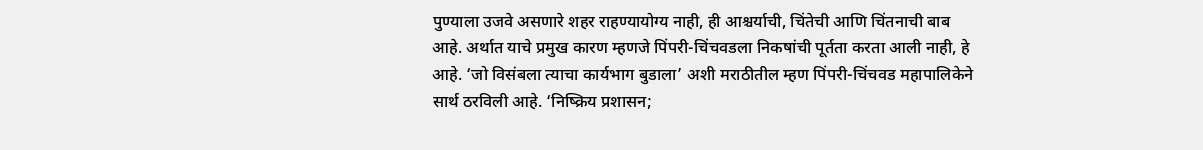पुण्याला उजवे असणारे शहर राहण्यायोग्य नाही, ही आश्चर्याची, चिंतेची आणि चिंतनाची बाब आहे. अर्थात याचे प्रमुख कारण म्हणजे पिंपरी-चिंचवडला निकषांची पूर्तता करता आली नाही, हे आहे. ‘जो विसंबला त्याचा कार्यभाग बुडाला’ अशी मराठीतील म्हण पिंपरी-चिंचवड महापालिकेने सार्थ ठरविली आहे. ‘निष्क्रिय प्रशासन;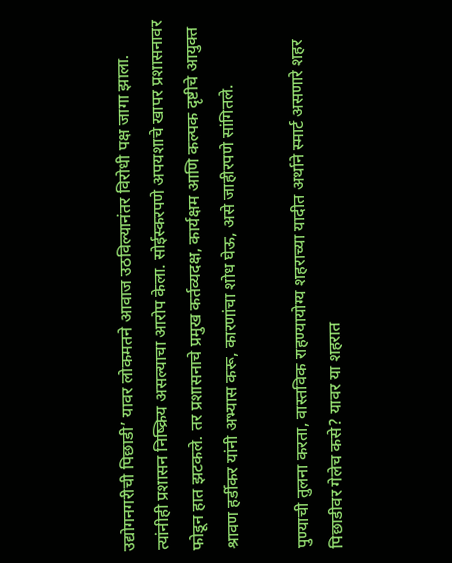उद्योगनगरीची पिछाडी’ यावर लोकमतने आवाज उठविल्यानंतर विरोधी पक्ष जागा झाला. त्यांनीही प्रशासन निष्क्रिय असल्याचा आरोप केला. सोईस्करपणे अपयशाचे खापर प्रशासनावर फोडून हात झटकले. तर प्रशासनाचे प्रमुख कर्तव्यदक्ष, कार्यक्षम आणि कल्पक दृष्टीचे आयुक्त श्रावण हर्डीकर यांनी अभ्यास करू, कारणांचा शोध घेऊ, असे जाहीरपणे सांगितले.

पुण्याची तुलना करता, वास्तविक राहण्यायोग्य शहराच्या यादीत अर्थाने स्मार्ट असणारे शहर पिछाडीवर गेलेच कसे? यावर या शहरात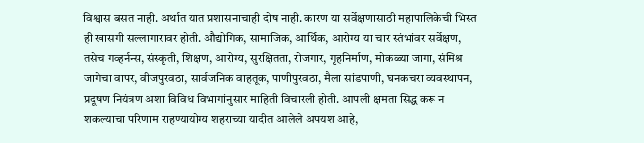विश्वास बसत नाही. अर्थात यात प्रशासनाचाही दोष नाही. कारण या सर्वेक्षणासाठी महापालिकेची भिस्त ही खासगी सल्लागारावर होती. औद्योगिक, सामाजिक, आर्थिक, आरोग्य या चार स्तंभांवर सर्वेक्षण, तसेच गव्हर्नन्स, संस्कृती, शिक्षण, आरोग्य, सुरक्षितता, रोजगार, गृहनिर्माण, मोकळ्या जागा, संमिश्र जागेचा वापर, वीजपुरवठा, सार्वजनिक वाहतूक, पाणीपुरवठा, मैला सांडपाणी, घनकचरा व्यवस्थापन, प्रदूषण नियंत्रण अशा विविध विभागांनुसार माहिती विचारली होती. आपली क्षमता सिद्ध करू न शकल्याचा परिणाम राहण्यायोग्य शहराच्या यादीत आलेले अपयश आहे,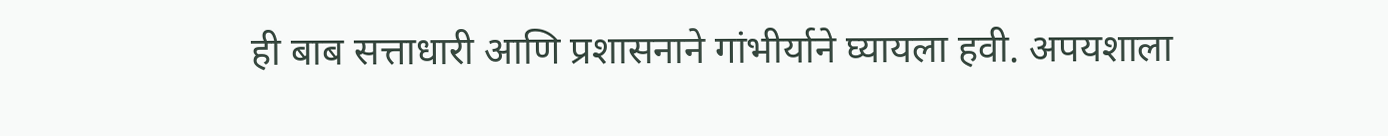ही बाब सत्ताधारी आणि प्रशासनाने गांभीर्याने घ्यायला हवी. अपयशाला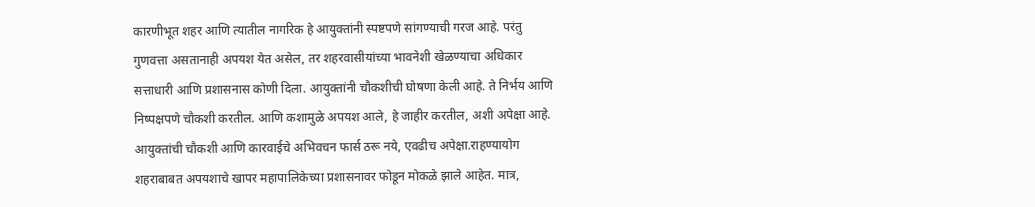कारणीभूत शहर आणि त्यातील नागरिक हे आयुक्तांनी स्पष्टपणे सांगण्याची गरज आहे. परंतु गुणवत्ता असतानाही अपयश येत असेल, तर शहरवासीयांच्या भावनेशी खेळण्याचा अधिकार सत्ताधारी आणि प्रशासनास कोणी दिला. आयुक्तांनी चौकशीची घोषणा केली आहे. ते निर्भय आणि निष्पक्षपणे चौकशी करतील. आणि कशामुळे अपयश आले, हे जाहीर करतील, अशी अपेक्षा आहे. आयुक्तांची चौकशी आणि कारवाईचे अभिवचन फार्स ठरू नये, एवढीच अपेक्षा.राहण्यायोग शहराबाबत अपयशाचे खापर महापालिकेच्या प्रशासनावर फोडून मोकळे झाले आहेत. मात्र,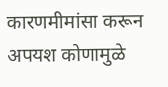कारणमीमांसा करून अपयश कोणामुळे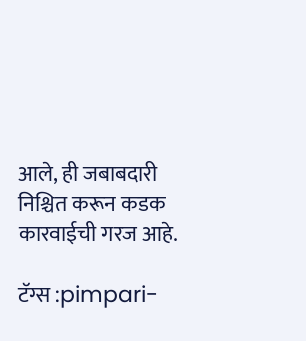आले, ही जबाबदारी निश्चित करून कडक कारवाईची गरज आहे.

टॅग्स :pimpari-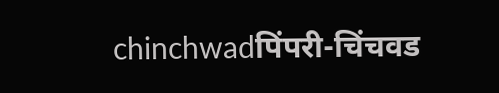chinchwadपिंपरी-चिंचवड